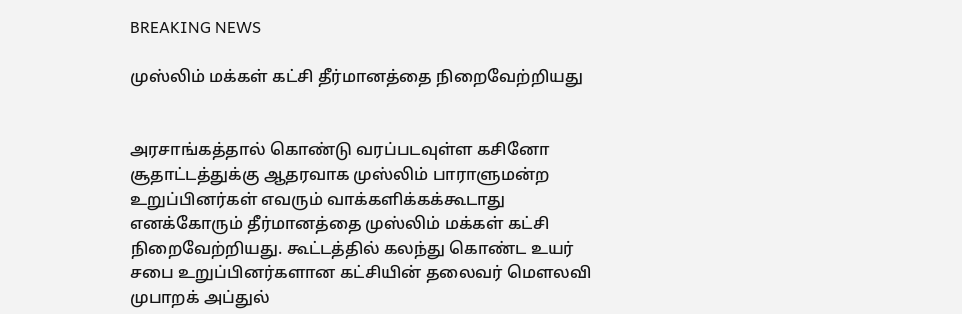BREAKING NEWS

முஸ்லிம் மக்கள் கட்சி தீர்மானத்தை நிறைவேற்றியது


அரசாங்கத்தால் கொண்டு வரப்படவுள்ள கசினோ சூதாட்டத்துக்கு ஆதரவாக முஸ்லிம் பாராளுமன்ற உறுப்பினர்கள் எவரும் வாக்களிக்கக்கூடாது எனக்கோரும் தீர்மானத்தை முஸ்லிம் மக்கள் கட்சி நிறைவேற்றியது. கூட்டத்தில் கலந்து கொண்ட உயர் சபை உறுப்பினர்களான கட்சியின் தலைவர் மௌலவி முபாறக் அப்துல்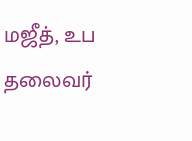மஜீத், உப தலைவர்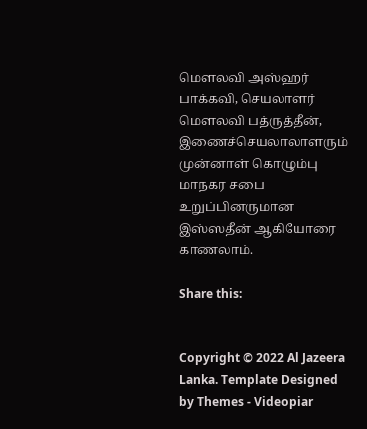மௌலவி அஸ்ஹர் பாக்கவி, செயலாளர் மௌலவி பத்ருத்தீன், இணைச்செயலாலாளரும் முன்னாள் கொழும்பு மாநகர சபை உறுப்பினருமான இஸ்ஸதீன் ஆகியோரை காணலாம்.

Share this:


Copyright © 2022 Al Jazeera Lanka. Template Designed by Themes - Videopiar